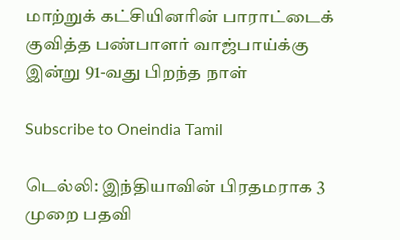மாற்றுக் கட்சியினரின் பாராட்டைக் குவித்த பண்பாளர் வாஜ்பாய்க்கு இன்று 91-வது பிறந்த நாள்

Subscribe to Oneindia Tamil

டெல்லி: இந்தியாவின் பிரதமராக 3 முறை பதவி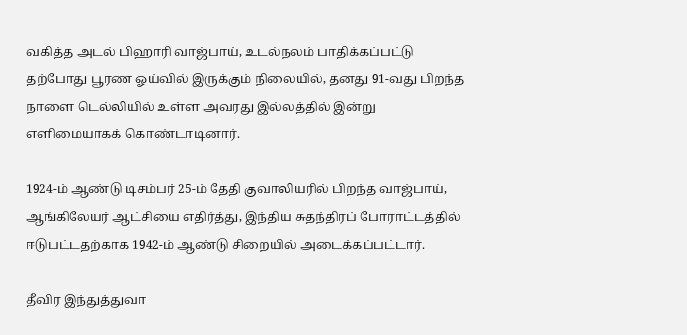வகித்த அடல் பிஹாரி வாஜ்பாய், உடல்நலம் பாதிக்கப்பட்டு தற்போது பூரண ஓய்வில் இருக்கும் நிலையில், தனது 91-வது பிறந்த நாளை டெல்லியில் உள்ள அவரது இல்லத்தில் இன்று எளிமையாகக் கொண்டாடினார்.

1924-ம் ஆண்டு டிசம்பர் 25-ம் தேதி குவாலியரில் பிறந்த வாஜ்பாய், ஆங்கிலேயர் ஆட்சியை எதிர்த்து, இந்திய சுதந்திரப் போராட்டத்தில் ஈடுபட்டதற்காக 1942-ம் ஆண்டு சிறையில் அடைக்கப்பட்டார்.

தீவிர இந்துத்துவா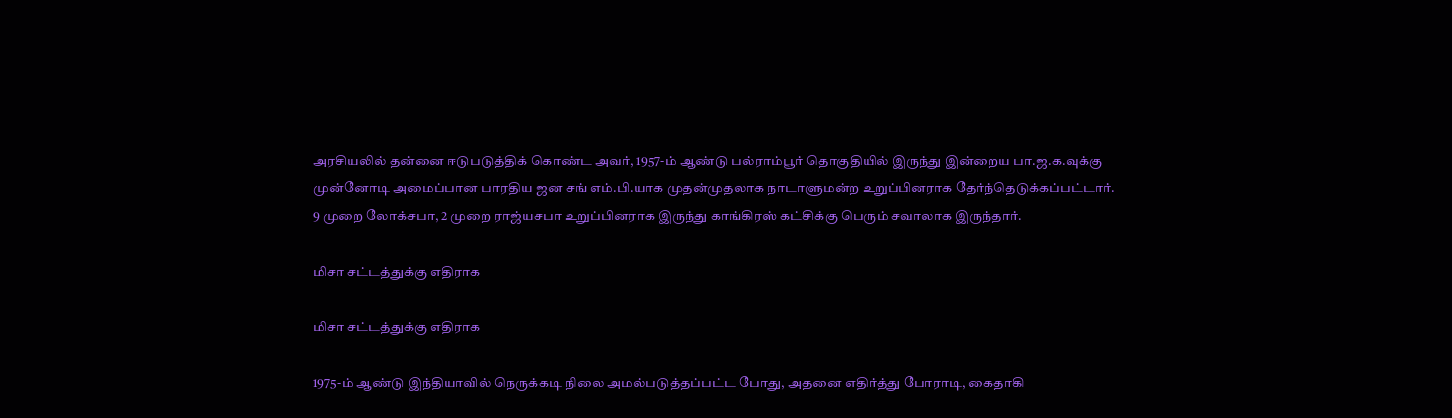அரசியலில் தன்னை ஈடுபடுத்திக் கொண்ட அவர், 1957-ம் ஆண்டு பல்ராம்பூர் தொகுதியில் இருந்து இன்றைய பா.ஜ.க.வுக்கு முன்னோடி அமைப்பான பாரதிய ஜன சங் எம்.பி.யாக முதன்முதலாக நாடாளுமன்ற உறுப்பினராக தேர்ந்தெடுக்கப்பட்டார். 9 முறை லோக்சபா, 2 முறை ராஜ்யசபா உறுப்பினராக இருந்து காங்கிரஸ் கட்சிக்கு பெரும் சவாலாக இருந்தார்.

மிசா சட்டத்துக்கு எதிராக

மிசா சட்டத்துக்கு எதிராக

1975-ம் ஆண்டு இந்தியாவில் நெருக்கடி நிலை அமல்படுத்தப்பட்ட போது, அதனை எதிர்த்து போராடி, கைதாகி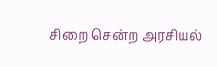சிறை சென்ற அரசியல்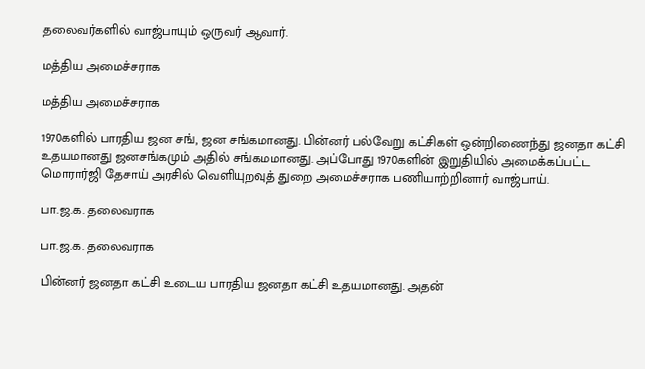தலைவர்களில் வாஜ்பாயும் ஒருவர் ஆவார்.

மத்திய அமைச்சராக

மத்திய அமைச்சராக

1970களில் பாரதிய ஜன சங், ஜன சங்கமானது. பின்னர் பல்வேறு கட்சிகள் ஒன்றிணைந்து ஜனதா கட்சி உதயமானது ஜனசங்கமும் அதில் சங்கமமானது. அப்போது 1970களின் இறுதியில் அமைக்கப்பட்ட மொரார்ஜி தேசாய் அரசில் வெளியுறவுத் துறை அமைச்சராக பணியாற்றினார் வாஜ்பாய்.

பா.ஜ.க. தலைவராக

பா.ஜ.க. தலைவராக

பின்னர் ஜனதா கட்சி உடைய பாரதிய ஜனதா கட்சி உதயமானது. அதன்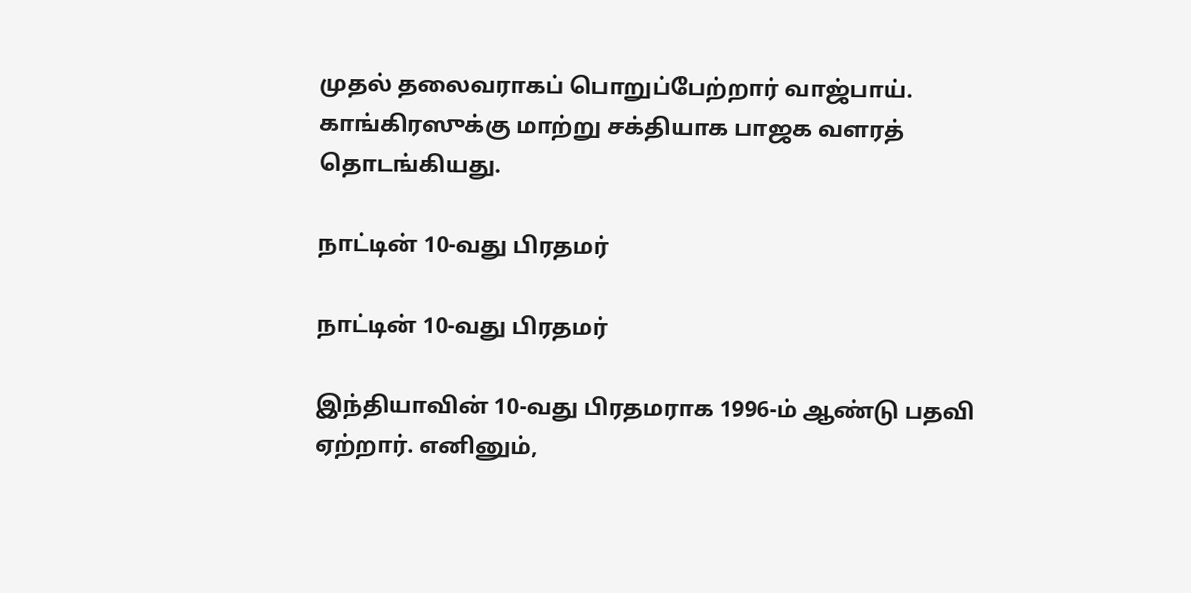முதல் தலைவராகப் பொறுப்பேற்றார் வாஜ்பாய். காங்கிரஸுக்கு மாற்று சக்தியாக பாஜக வளரத் தொடங்கியது.

நாட்டின் 10-வது பிரதமர்

நாட்டின் 10-வது பிரதமர்

இந்தியாவின் 10-வது பிரதமராக 1996-ம் ஆண்டு பதவி ஏற்றார். எனினும்,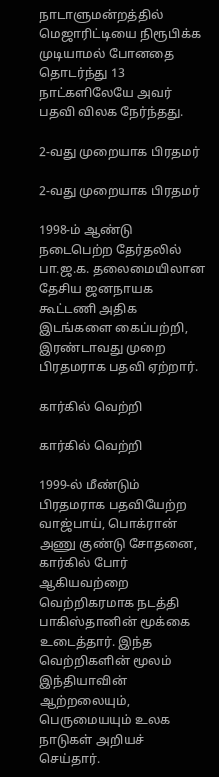நாடாளுமன்றத்தில் மெஜாரிட்டியை நிரூபிக்க முடியாமல் போனதை தொடர்ந்து 13 நாட்களிலேயே அவர் பதவி விலக நேர்ந்தது.

2-வது முறையாக பிரதமர்

2-வது முறையாக பிரதமர்

1998-ம் ஆண்டு நடைபெற்ற தேர்தலில் பா.ஜ.க. தலைமையிலான தேசிய ஜனநாயக கூட்டணி அதிக இடங்களை கைப்பற்றி, இரண்டாவது முறை பிரதமராக பதவி ஏற்றார்.

கார்கில் வெற்றி

கார்கில் வெற்றி

1999-ல் மீண்டும் பிரதமராக பதவியேற்ற வாஜ்பாய், பொக்ரான் அணு குண்டு சோதனை, கார்கில் போர் ஆகியவற்றை வெற்றிகரமாக நடத்தி பாகிஸ்தானின் மூக்கை உடைத்தார். இந்த வெற்றிகளின் மூலம் இந்தியாவின் ஆற்றலையும், பெருமையயும் உலக நாடுகள் அறியச் செய்தார்.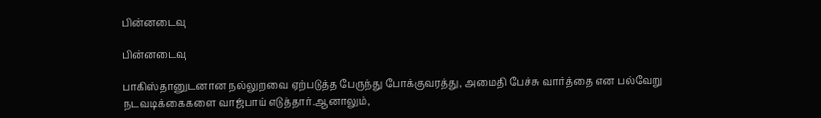பின்னடைவு

பின்னடைவு

பாகிஸ்தானுடனான நல்லுறவை ஏற்படுத்த பேருந்து போக்குவரத்து, அமைதி பேச்சு வார்த்தை என பல்வேறு நடவடிக்கைகளை வாஜ்பாய் எடுத்தார்.ஆனாலும்,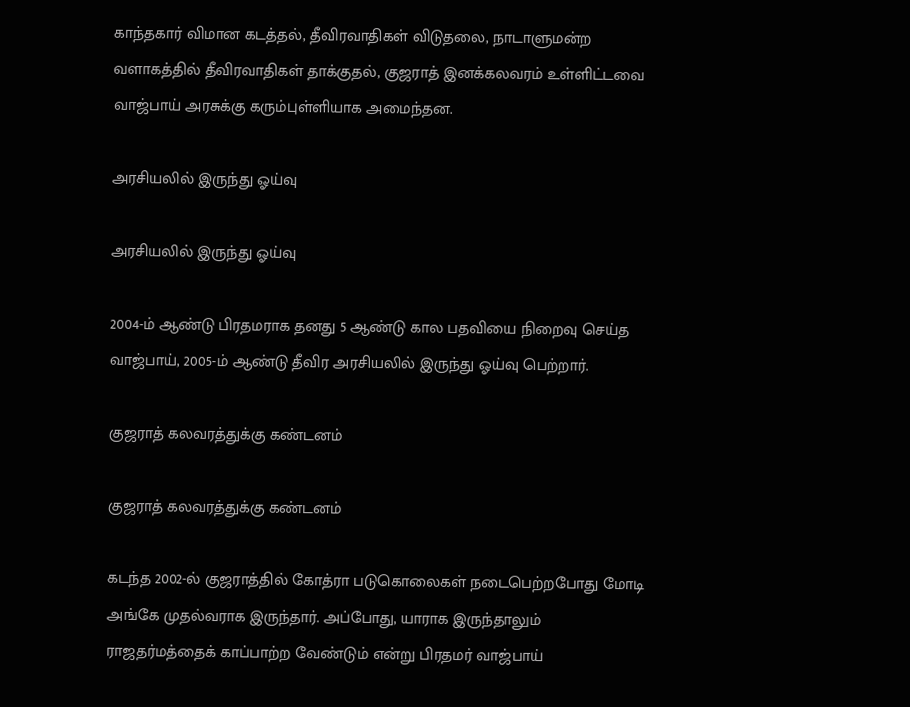காந்தகார் விமான கடத்தல், தீவிரவாதிகள் விடுதலை, நாடாளுமன்ற வளாகத்தில் தீவிரவாதிகள் தாக்குதல், குஜராத் இனக்கலவரம் உள்ளிட்டவை வாஜ்பாய் அரசுக்கு கரும்புள்ளியாக அமைந்தன.

அரசியலில் இருந்து ஓய்வு

அரசியலில் இருந்து ஓய்வு

2004-ம் ஆண்டு பிரதமராக தனது 5 ஆண்டு கால பதவியை நிறைவு செய்த வாஜ்பாய், 2005-ம் ஆண்டு தீவிர அரசியலில் இருந்து ஓய்வு பெற்றார்.

குஜராத் கலவரத்துக்கு கண்டனம்

குஜராத் கலவரத்துக்கு கண்டனம்

கடந்த 2002-ல் குஜராத்தில் கோத்ரா படுகொலைகள் நடைபெற்றபோது மோடி அங்கே முதல்வராக இருந்தார். அப்போது, யாராக இருந்தாலும் ராஜதர்மத்தைக் காப்பாற்ற வேண்டும் என்று பிரதமர் வாஜ்பாய்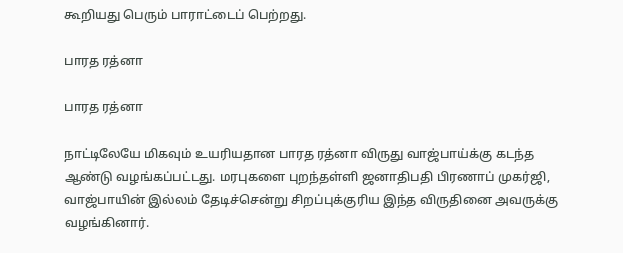கூறியது பெரும் பாராட்டைப் பெற்றது.

பாரத ரத்னா

பாரத ரத்னா

நாட்டிலேயே மிகவும் உயரியதான பாரத ரத்னா விருது வாஜ்பாய்க்கு கடந்த ஆண்டு வழங்கப்பட்டது. மரபுகளை புறந்தள்ளி ஜனாதிபதி பிரணாப் முகர்ஜி, வாஜ்பாயின் இல்லம் தேடிச்சென்று சிறப்புக்குரிய இந்த விருதினை அவருக்கு வழங்கினார்.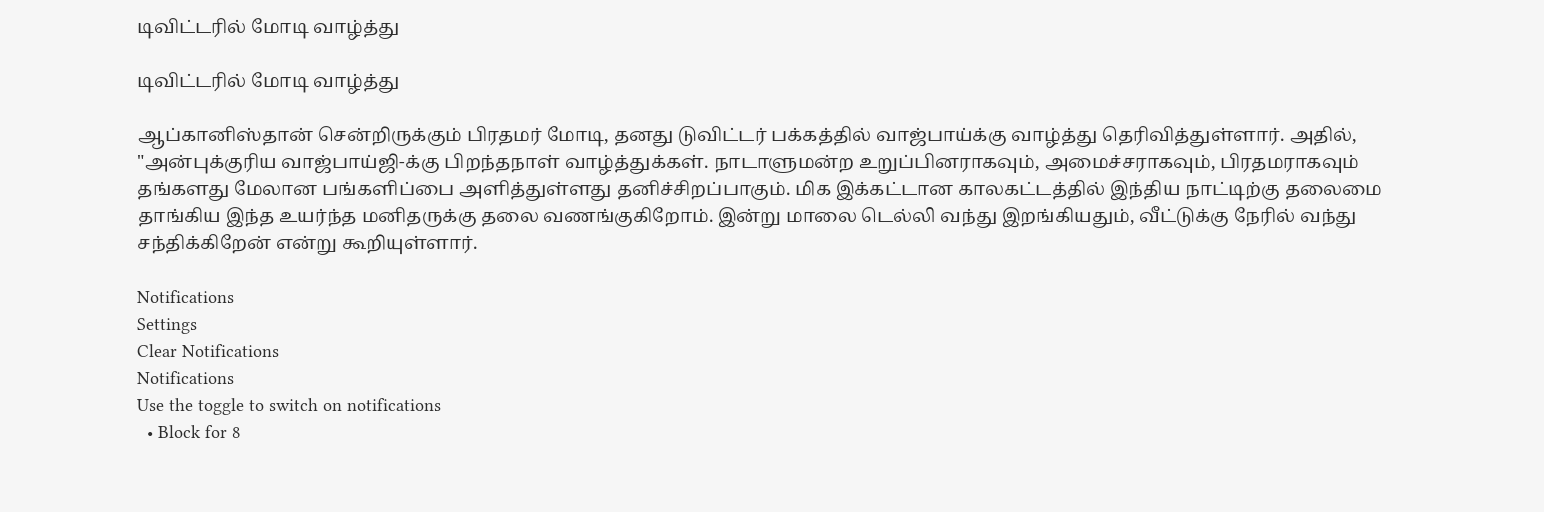டிவிட்டரில் மோடி வாழ்த்து

டிவிட்டரில் மோடி வாழ்த்து

ஆப்கானிஸ்தான் சென்றிருக்கும் பிரதமர் மோடி, தனது டுவிட்டர் பக்கத்தில் வாஜ்பாய்க்கு வாழ்த்து தெரிவித்துள்ளார். அதில், "அன்புக்குரிய வாஜ்பாய்ஜி-க்கு பிறந்தநாள் வாழ்த்துக்கள். நாடாளுமன்ற உறுப்பினராகவும், அமைச்சராகவும், பிரதமராகவும் தங்களது மேலான பங்களிப்பை அளித்துள்ளது தனிச்சிறப்பாகும். மிக இக்கட்டான காலகட்டத்தில் இந்திய நாட்டிற்கு தலைமை தாங்கிய இந்த உயர்ந்த மனிதருக்கு தலை வணங்குகிறோம். இன்று மாலை டெல்லி வந்து இறங்கியதும், வீட்டுக்கு நேரில் வந்து சந்திக்கிறேன் என்று கூறியுள்ளார்.

Notifications
Settings
Clear Notifications
Notifications
Use the toggle to switch on notifications
  • Block for 8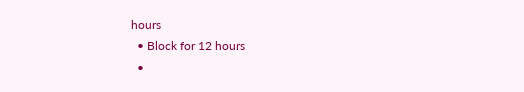hours
  • Block for 12 hours
  •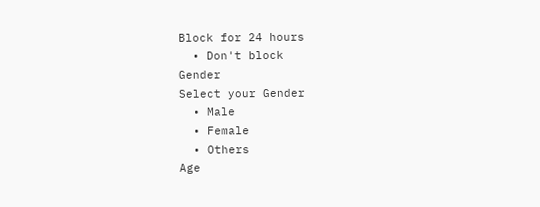Block for 24 hours
  • Don't block
Gender
Select your Gender
  • Male
  • Female
  • Others
Age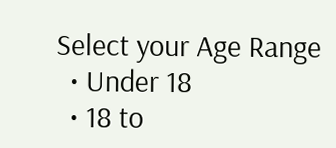Select your Age Range
  • Under 18
  • 18 to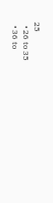25
  • 26 to 35
  • 36 to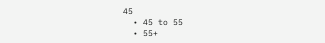45
  • 45 to 55
  • 55+